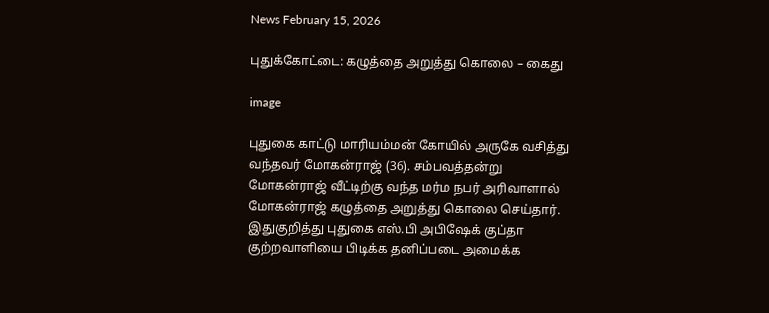News February 15, 2026

புதுக்கோட்டை: கழுத்தை அறுத்து கொலை – கைது

image

புதுகை காட்டு மாரியம்மன் கோயில் அருகே வசித்து வந்தவர் மோகன்ராஜ் (36). சம்பவத்தன்று மோகன்ராஜ் வீட்டிற்கு வந்த மர்ம நபர் அரிவாளால் மோகன்ராஜ் கழுத்தை அறுத்து கொலை செய்தார். இதுகுறித்து புதுகை எஸ்.பி அபிஷேக் குப்தா குற்றவாளியை பிடிக்க தனிப்படை அமைக்க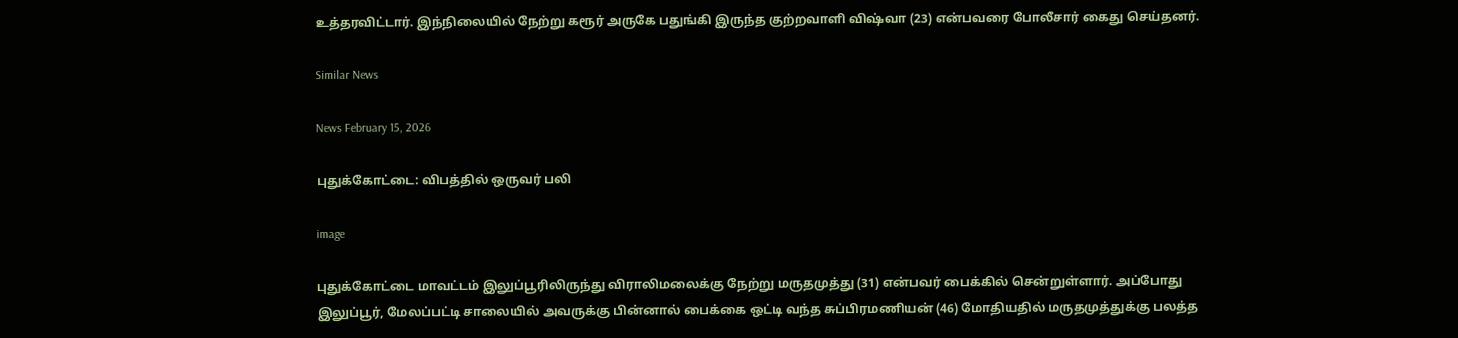உத்தரவிட்டார். இந்நிலையில் நேற்று கரூர் அருகே பதுங்கி இருந்த குற்றவாளி விஷ்வா (23) என்பவரை போலீசார் கைது செய்தனர்.

Similar News

News February 15, 2026

புதுக்கோட்டை: விபத்தில் ஒருவர் பலி

image

புதுக்கோட்டை மாவட்டம் இலுப்பூரிலிருந்து விராலிமலைக்கு நேற்று மருதமுத்து (31) என்பவர் பைக்கில் சென்றுள்ளார். அப்போது இலுப்பூர், மேலப்பட்டி சாலையில் அவருக்கு பின்னால் பைக்கை ஒட்டி வந்த சுப்பிரமணியன் (46) மோதியதில் மருதமுத்துக்கு பலத்த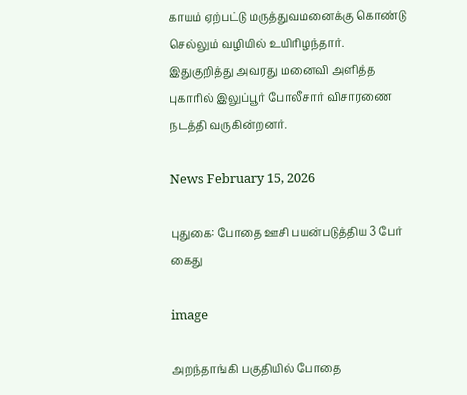காயம் ஏற்பட்டு மருத்துவமனைக்கு கொண்டு செல்லும் வழியில் உயிரிழந்தார். இதுகுறித்து அவரது மனைவி அளித்த புகாரில் இலுப்பூர் போலீசார் விசாரணை நடத்தி வருகின்றனர்.

News February 15, 2026

புதுகை: போதை ஊசி பயன்படுத்திய 3 பேர் கைது

image

அறந்தாங்கி பகுதியில் போதை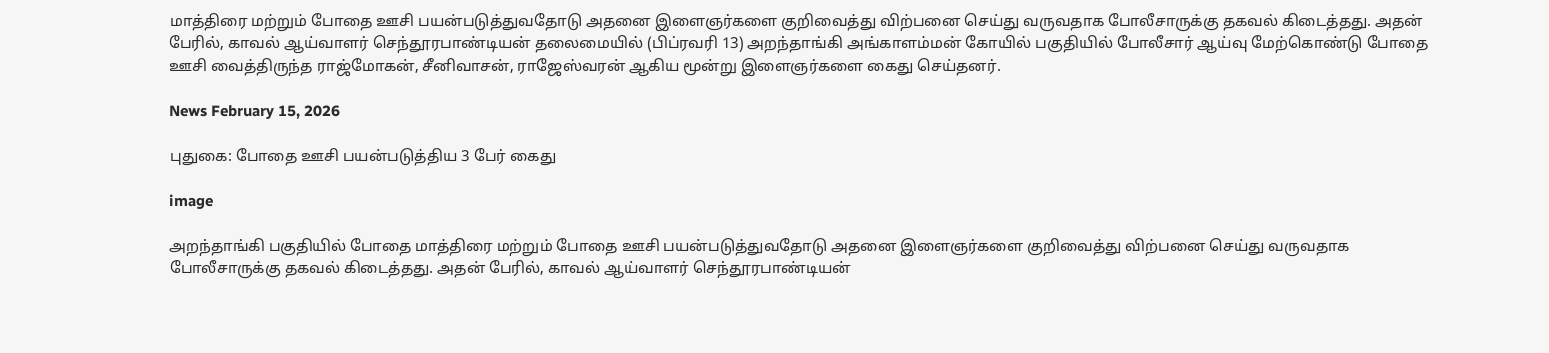மாத்திரை மற்றும் போதை ஊசி பயன்படுத்துவதோடு அதனை இளைஞர்களை குறிவைத்து விற்பனை செய்து வருவதாக போலீசாருக்கு தகவல் கிடைத்தது. அதன் பேரில், காவல் ஆய்வாளர் செந்தூரபாண்டியன் தலைமையில் (பிப்ரவரி 13) அறந்தாங்கி அங்காளம்மன் கோயில் பகுதியில் போலீசார் ஆய்வு மேற்கொண்டு போதை ஊசி வைத்திருந்த ராஜ்மோகன், சீனிவாசன், ராஜேஸ்வரன் ஆகிய மூன்று இளைஞர்களை கைது செய்தனர்.

News February 15, 2026

புதுகை: போதை ஊசி பயன்படுத்திய 3 பேர் கைது

image

அறந்தாங்கி பகுதியில் போதை மாத்திரை மற்றும் போதை ஊசி பயன்படுத்துவதோடு அதனை இளைஞர்களை குறிவைத்து விற்பனை செய்து வருவதாக போலீசாருக்கு தகவல் கிடைத்தது. அதன் பேரில், காவல் ஆய்வாளர் செந்தூரபாண்டியன்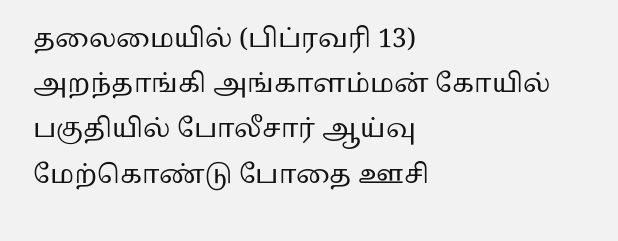தலைமையில் (பிப்ரவரி 13) அறந்தாங்கி அங்காளம்மன் கோயில் பகுதியில் போலீசார் ஆய்வு மேற்கொண்டு போதை ஊசி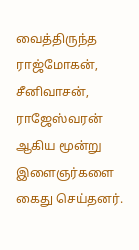வைத்திருந்த ராஜ்மோகன், சீனிவாசன், ராஜேஸ்வரன் ஆகிய மூன்று இளைஞர்களை கைது செய்தனர்.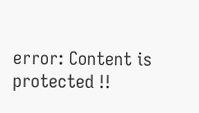error: Content is protected !!